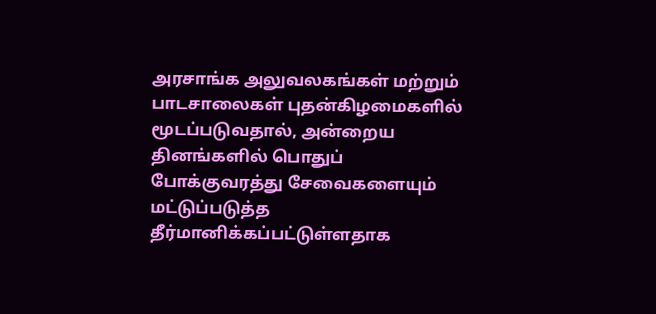அரசாங்க அலுவலகங்கள் மற்றும் பாடசாலைகள் புதன்கிழமைகளில் மூடப்படுவதால், அன்றைய தினங்களில் பொதுப் போக்குவரத்து சேவைகளையும் மட்டுப்படுத்த தீர்மானிக்கப்பட்டுள்ளதாக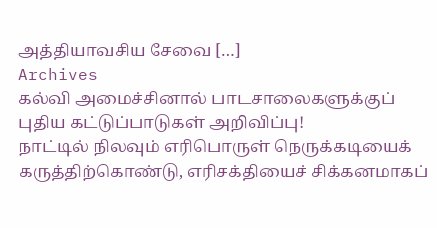அத்தியாவசிய சேவை […]
Archives
கல்வி அமைச்சினால் பாடசாலைகளுக்குப் புதிய கட்டுப்பாடுகள் அறிவிப்பு!
நாட்டில் நிலவும் எரிபொருள் நெருக்கடியைக் கருத்திற்கொண்டு, எரிசக்தியைச் சிக்கனமாகப்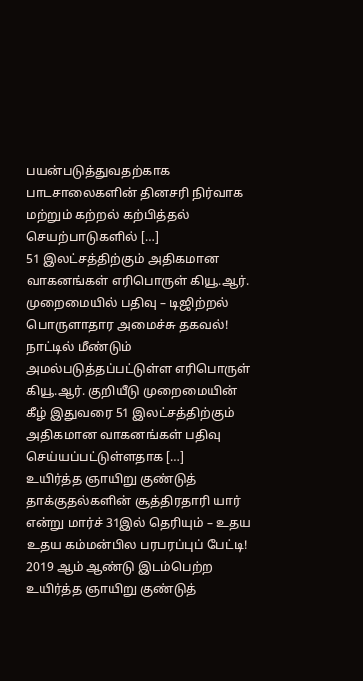பயன்படுத்துவதற்காக பாடசாலைகளின் தினசரி நிர்வாக மற்றும் கற்றல் கற்பித்தல் செயற்பாடுகளில் […]
51 இலட்சத்திற்கும் அதிகமான வாகனங்கள் எரிபொருள் கியூ.ஆர். முறைமையில் பதிவு – டிஜிற்றல் பொருளாதார அமைச்சு தகவல்!
நாட்டில் மீண்டும் அமல்படுத்தப்பட்டுள்ள எரிபொருள் கியூ.ஆர். குறியீடு முறைமையின் கீழ் இதுவரை 51 இலட்சத்திற்கும் அதிகமான வாகனங்கள் பதிவு செய்யப்பட்டுள்ளதாக […]
உயிர்த்த ஞாயிறு குண்டுத் தாக்குதல்களின் சூத்திரதாரி யார் என்று மார்ச் 31இல் தெரியும் – உதய உதய கம்மன்பில பரபரப்புப் பேட்டி!
2019 ஆம் ஆண்டு இடம்பெற்ற உயிர்த்த ஞாயிறு குண்டுத்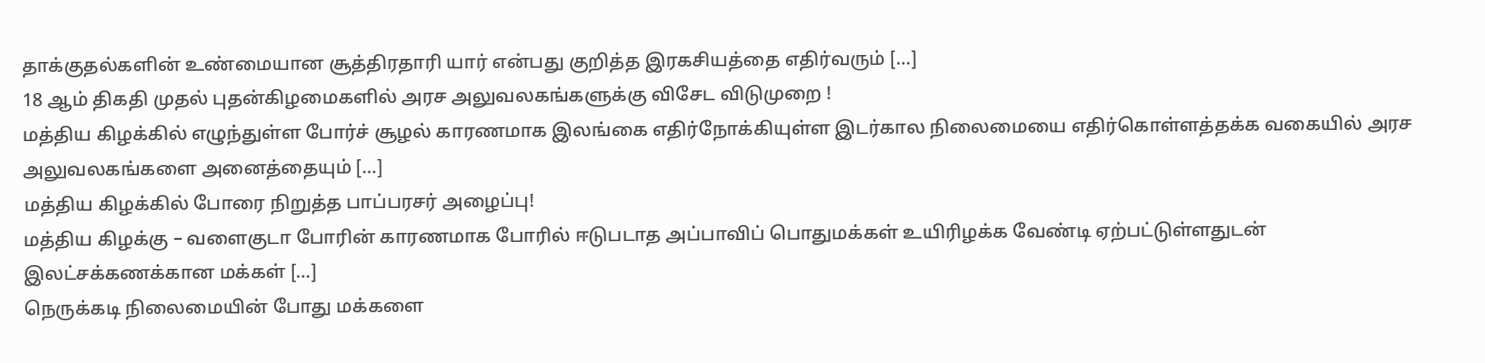தாக்குதல்களின் உண்மையான சூத்திரதாரி யார் என்பது குறித்த இரகசியத்தை எதிர்வரும் […]
18 ஆம் திகதி முதல் புதன்கிழமைகளில் அரச அலுவலகங்களுக்கு விசேட விடுமுறை !
மத்திய கிழக்கில் எழுந்துள்ள போர்ச் சூழல் காரணமாக இலங்கை எதிர்நோக்கியுள்ள இடர்கால நிலைமையை எதிர்கொள்ளத்தக்க வகையில் அரச அலுவலகங்களை அனைத்தையும் […]
மத்திய கிழக்கில் போரை நிறுத்த பாப்பரசர் அழைப்பு!
மத்திய கிழக்கு – வளைகுடா போரின் காரணமாக போரில் ஈடுபடாத அப்பாவிப் பொதுமக்கள் உயிரிழக்க வேண்டி ஏற்பட்டுள்ளதுடன் இலட்சக்கணக்கான மக்கள் […]
நெருக்கடி நிலைமையின் போது மக்களை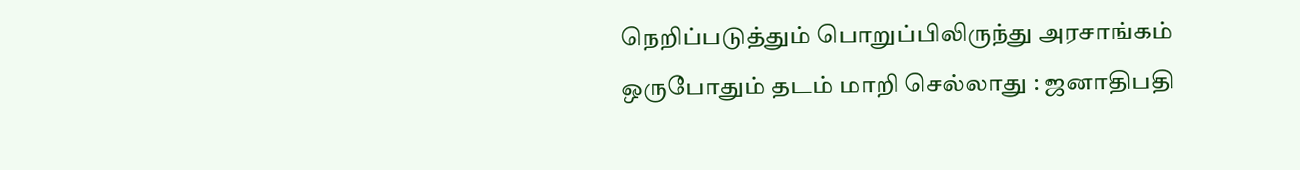நெறிப்படுத்தும் பொறுப்பிலிருந்து அரசாங்கம் ஒருபோதும் தடம் மாறி செல்லாது : ஜனாதிபதி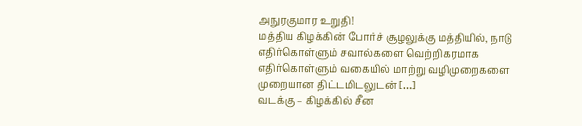அநுரகுமார உறுதி!
மத்திய கிழக்கின் போர்ச் சூழலுக்கு மத்தியில், நாடு எதிர்கொள்ளும் சவால்களை வெற்றிகரமாக எதிர்கொள்ளும் வகையில் மாற்று வழிமுறைகளை முறையான திட்டமிடலுடன் […]
வடக்கு – கிழக்கில் சீன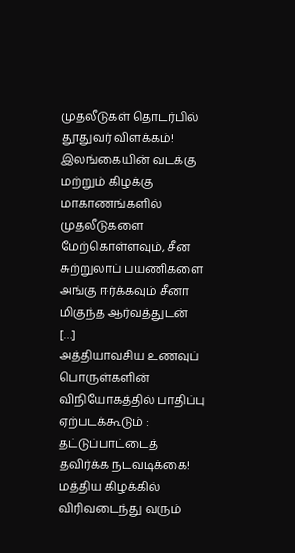முதலீடுகள் தொடர்பில் தூதுவர் விளக்கம்!
இலங்கையின் வடக்கு மற்றும் கிழக்கு மாகாணங்களில் முதலீடுகளை மேற்கொள்ளவும், சீன சுற்றுலாப் பயணிகளை அங்கு ஈர்க்கவும் சீனா மிகுந்த ஆர்வத்துடன் […]
அத்தியாவசிய உணவுப் பொருள்களின் விநியோகத்தில் பாதிப்பு ஏற்படக்கூடும் : தட்டுப்பாட்டைத் தவிர்க்க நடவடிக்கை!
மத்திய கிழக்கில் விரிவடைந்து வரும்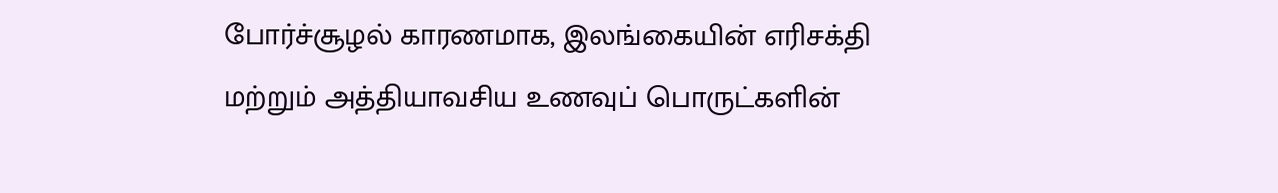போர்ச்சூழல் காரணமாக, இலங்கையின் எரிசக்தி மற்றும் அத்தியாவசிய உணவுப் பொருட்களின்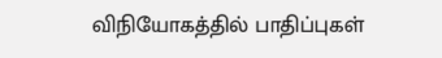விநியோகத்தில் பாதிப்புகள்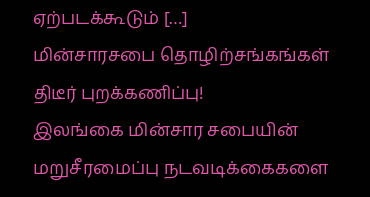ஏற்படக்கூடும் […]
மின்சாரசபை தொழிற்சங்கங்கள் திடீர் புறக்கணிப்பு!
இலங்கை மின்சார சபையின் மறுசீரமைப்பு நடவடிக்கைகளை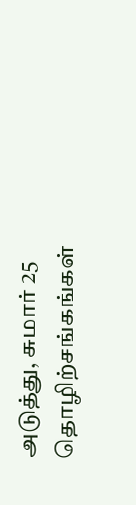அடுத்து, சுமார் 25 தொழிற்சங்கங்கள்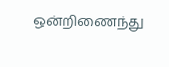ஒன்றிணைந்து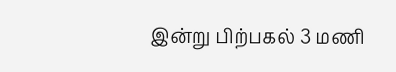இன்று பிற்பகல் 3 மணி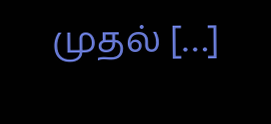முதல் […]